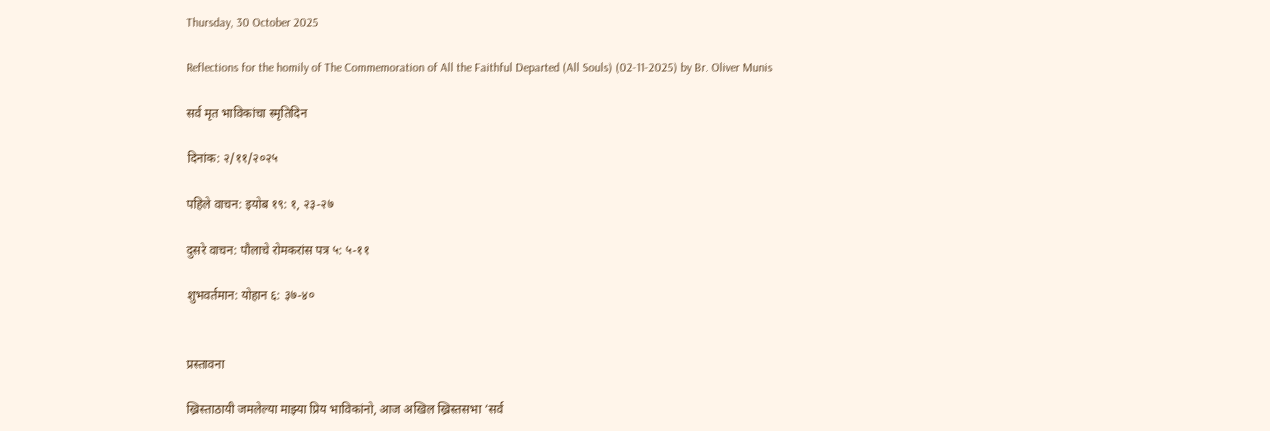Thursday, 30 October 2025

Reflections for the homily of The Commemoration of All the Faithful Departed (All Souls) (02-11-2025) by Br. Oliver Munis

सर्व मृत भाविकांचा स्मृतिदिन

दिनांक: २/११/२०२५

पहिले वाचन: इयोब १९: १, २३-२७

दुसरे वाचन: पौलाचे रोमकरांस पत्र ५: ५-११

शुभवर्तमान: योहान ६: ३७-४०


प्रस्तावना

ख्रिस्ताठायी जमलेल्या माझ्या प्रिय भाविकांनो, आज अखिल ख्रिस्तसभा ‘सर्व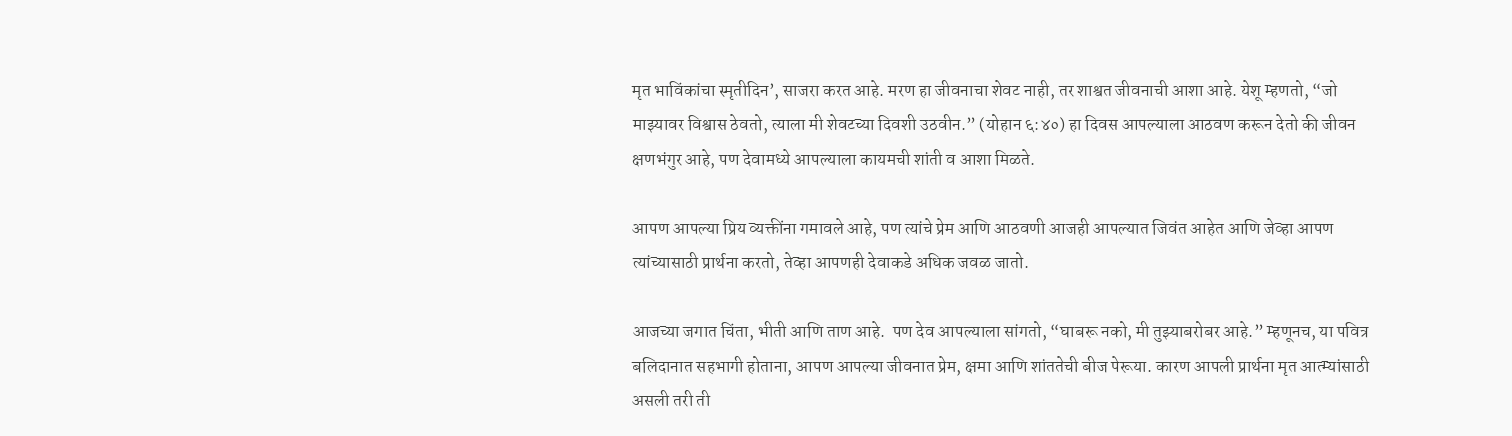मृत भाविंकांचा स्मृतीदिन’, साजरा करत आहे. मरण हा जीवनाचा शेवट नाही, तर शाश्वत जीवनाची आशा आहे. येशू म्हणतो, “जो माझ्यावर विश्वास ठेवतो, त्याला मी शेवटच्या दिवशी उठवीन.” (योहान ६:४०) हा दिवस आपल्याला आठवण करून देतो की जीवन क्षणभंगुर आहे, पण देवामध्ये आपल्याला कायमची शांती व आशा मिळते.

आपण आपल्या प्रिय व्यक्तींना गमावले आहे, पण त्यांचे प्रेम आणि आठवणी आजही आपल्यात जिवंत आहेत आणि जेव्हा आपण त्यांच्यासाठी प्रार्थना करतो, तेव्हा आपणही देवाकडे अधिक जवळ जातो.

आजच्या जगात चिंता, भीती आणि ताण आहे.  पण देव आपल्याला सांगतो, “घाबरू नको, मी तुझ्याबरोबर आहे.” म्हणूनच, या पवित्र बलिदानात सहभागी होताना, आपण आपल्या जीवनात प्रेम, क्षमा आणि शांततेची बीज पेरूया. कारण आपली प्रार्थना मृत आत्म्यांसाठी असली तरी ती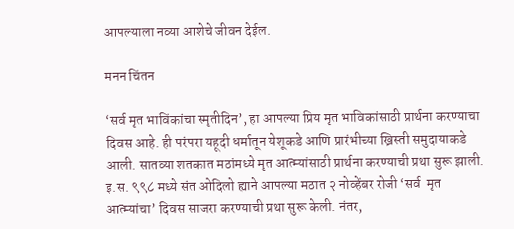आपल्याला नव्या आशेचे जीवन देईल.

मनन चिंतन

‘सर्व मृत भाविंकांचा स्मृतीदिन’, हा आपल्या प्रिय मृत भाविकांसाठी प्रार्थना करण्याचा दिवस आहे. ही परंपरा यहूदी धर्मातून येशूकडे आणि प्रारंभीच्या ख्रिस्ती समुदायाकडे आली. सातव्या शतकात मठांमध्ये मृत आत्म्यांसाठी प्रार्थना करण्याची प्रथा सुरू झाली. इ.स. ९९८ मध्ये संत ओदिलो ह्याने आपल्या मठात २ नोव्हेंबर रोजी ‘सर्व  मृत आत्म्यांचा’ दिवस साजरा करण्याची प्रथा सुरू केली. नंतर,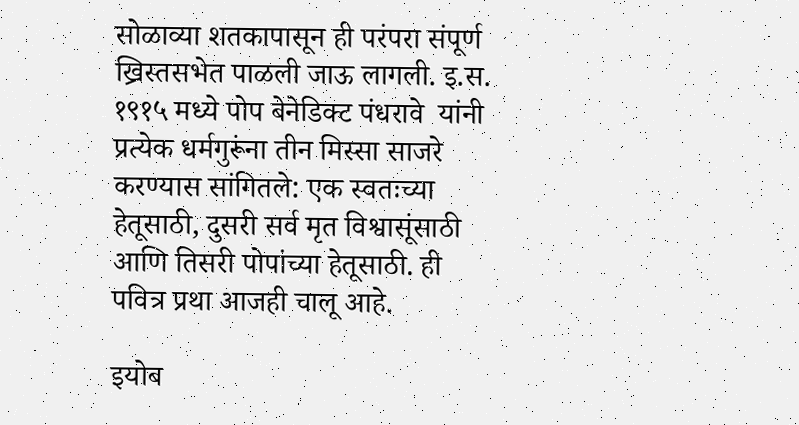सोळाव्या शतकापासून ही परंपरा संपूर्ण ख्रिस्तसभेत पाळली जाऊ लागली. इ.स. १९१५ मध्ये पोप बेनेडिक्ट पंधरावे  यांनी प्रत्येक धर्मगुरूंना तीन मिस्सा साजरे करण्यास सांगितले: एक स्वतःच्या हेतूसाठी, दुसरी सर्व मृत विश्वासूंसाठी आणि तिसरी पोपांच्या हेतूसाठी. ही पवित्र प्रथा आजही चालू आहे.

इयोब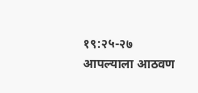१९:२५-२७ आपल्याला आठवण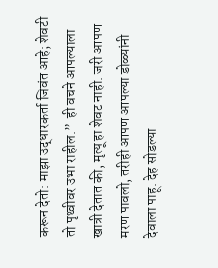करून देतो: माझा उद्धारकर्ता जिवंत आहे; शेवटी तो पृथ्वीवर उभा राहील.”  ही वचने आपल्याला खात्री देतात की, मृत्यू हा शेवट नाही. जरी आपण मरण पावलो, तरीही आपण आपल्या डोळ्यांनी देवाला पाहू. देह सोडल्या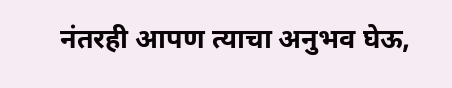नंतरही आपण त्याचा अनुभव घेऊ,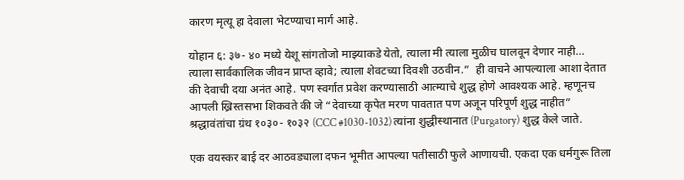कारण मृत्यू हा देवाला भेटण्याचा मार्ग आहे.

योहान ६: ३७- ४० मध्ये येशू सांगतोजो माझ्याकडे येतो, त्याला मी त्याला मुळीच घालवून देणार नाही… त्याला सार्वकालिक जीवन प्राप्त व्हावे; त्याला शेवटच्या दिवशी उठवीन.”  ही वाचने आपल्याला आशा देतात की देवाची दया अनंत आहे. पण स्वर्गात प्रवेश करण्यासाठी आत्म्याचे शुद्ध होणे आवश्यक आहे. म्हणूनच आपली ख्रिस्तसभा शिकवते की जे “देवाच्या कृपेत मरण पावतात पण अजून परिपूर्ण शुद्ध नाहीत” श्रद्धावंतांचा ग्रंथ १०३०- १०३२ (CCC #1030-1032) त्यांना शुद्धीस्थानात (Purgatory) शुद्ध केले जाते.

एक वयस्कर बाई दर आठवड्याला दफन भूमीत आपल्या पतीसाठी फुले आणायची. एकदा एक धर्मगुरू तिला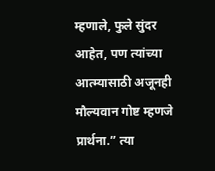म्हणाले, फुले सुंदर आहेत, पण त्यांच्या आत्म्यासाठी अजूनही मौल्यवान गोष्ट म्हणजे प्रार्थना.” त्या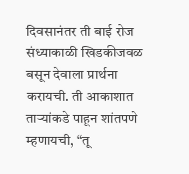दिवसानंतर ती बाई रोज संध्याकाळी खिडकीजवळ बसून देवाला प्रार्थना करायची. ती आकाशात ताऱ्यांकडे पाहून शांतपणे म्हणायची, “तू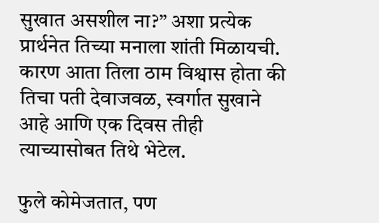सुखात असशील ना?” अशा प्रत्येक प्रार्थनेत तिच्या मनाला शांती मिळायची. कारण आता तिला ठाम विश्वास होता की तिचा पती देवाजवळ, स्वर्गात सुखाने आहे आणि एक दिवस तीही त्याच्यासोबत तिथे भेटेल.

फुले कोमेजतात, पण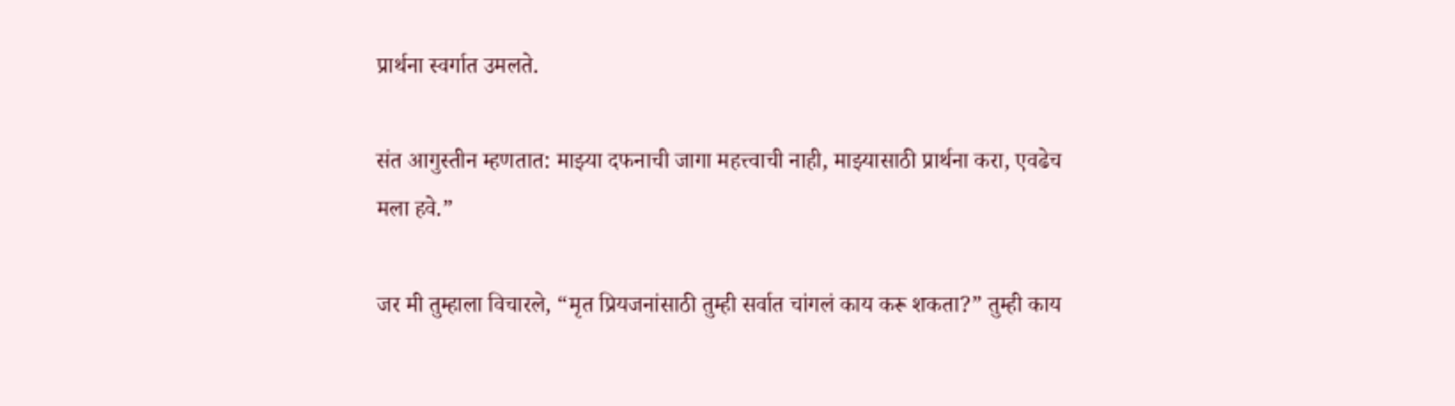प्रार्थना स्वर्गात उमलते.

संत आगुस्तीन म्हणतात: माझ्या दफनाची जागा महत्त्वाची नाही, माझ्यासाठी प्रार्थना करा, एवढेच मला हवे.”

जर मी तुम्हाला विचारले, “मृत प्रियजनांसाठी तुम्ही सर्वात चांगलं काय करू शकता?” तुम्ही काय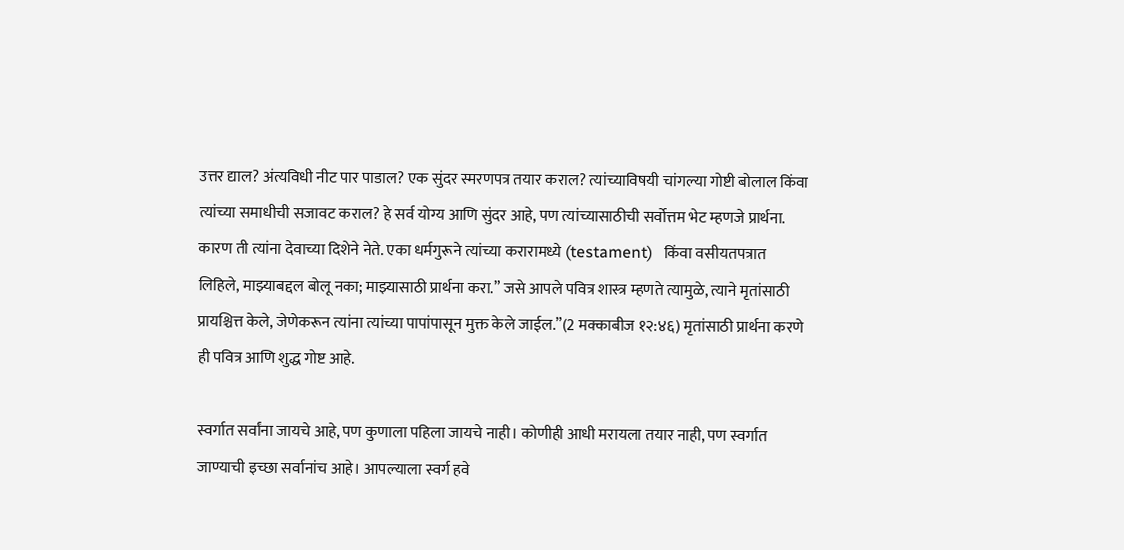उत्तर द्याल? अंत्यविधी नीट पार पाडाल? एक सुंदर स्मरणपत्र तयार कराल? त्यांच्याविषयी चांगल्या गोष्टी बोलाल किंवा त्यांच्या समाधीची सजावट कराल? हे सर्व योग्य आणि सुंदर आहे, पण त्यांच्यासाठीची सर्वोत्तम भेट म्हणजे प्रार्थना. कारण ती त्यांना देवाच्या दिशेने नेते. एका धर्मगुरूने त्यांच्या करारामध्ये (testament)   किंवा वसीयतपत्रात लिहिले, माझ्याबद्दल बोलू नका; माझ्यासाठी प्रार्थना करा.” जसे आपले पवित्र शास्त्र म्हणते त्यामुळे, त्याने मृतांसाठी प्रायश्चित्त केले, जेणेकरून त्यांना त्यांच्या पापांपासून मुक्त केले जाईल.”(2 मक्काबीज १२:४६) मृतांसाठी प्रार्थना करणे ही पवित्र आणि शुद्ध गोष्ट आहे.

स्वर्गात सर्वांना जायचे आहे, पण कुणाला पहिला जायचे नाही। कोणीही आधी मरायला तयार नाही, पण स्वर्गात जाण्याची इच्छा सर्वानांच आहे। आपल्याला स्वर्ग हवे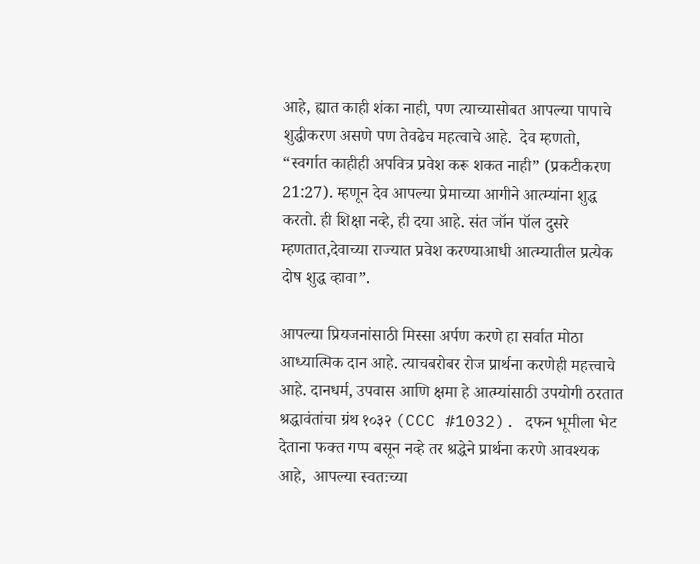आहे, ह्यात काही शंका नाही, पण त्याच्यासोबत आपल्या पापाचे शुद्धीकरण असणे पण तेवढेच महत्वाचे आहे.  देव म्हणतो, “स्वर्गात काहीही अपवित्र प्रवेश करू शकत नाही” (प्रकटीकरण 21:27). म्हणून देव आपल्या प्रेमाच्या आगीने आत्म्यांना शुद्ध करतो. ही शिक्षा नव्हे, ही दया आहे. संत जॉन पॉल दुसरे म्हणतात,देवाच्या राज्यात प्रवेश करण्याआधी आत्म्यातील प्रत्येक दोष शुद्ध व्हावा”.

आपल्या प्रियजनांसाठी मिस्सा अर्पण करणे हा सर्वात मोठा आध्यात्मिक दान आहे. त्याचबरोबर रोज प्रार्थना करणेही महत्त्वाचे आहे. दानधर्म, उपवास आणि क्षमा हे आत्म्यांसाठी उपयोगी ठरतात श्रद्धावंतांचा ग्रंथ १०३२ (CCC #1032). दफन भूमीला भेट देताना फक्त गप्प बसून नव्हे तर श्रद्धेने प्रार्थना करणे आवश्यक आहे,  आपल्या स्वतःच्या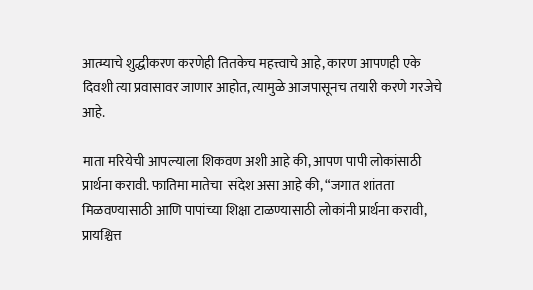आत्म्याचे शुद्धीकरण करणेही तितकेच महत्त्वाचे आहे, कारण आपणही एके दिवशी त्या प्रवासावर जाणार आहोत, त्यामुळे आजपासूनच तयारी करणे गरजेचे आहे.

माता मरियेची आपल्याला शिकवण अशी आहे की, आपण पापी लोकांसाठी प्रार्थना करावी. फातिमा मातेचा  संदेश असा आहे की, “जगात शांतता मिळवण्यासाठी आणि पापांच्या शिक्षा टाळण्यासाठी लोकांनी प्रार्थना करावी, प्रायश्चित्त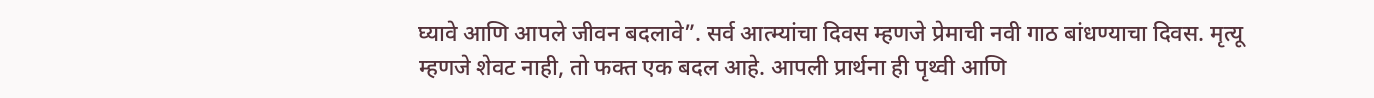घ्यावे आणि आपले जीवन बदलावे”. सर्व आत्म्यांचा दिवस म्हणजे प्रेमाची नवी गाठ बांधण्याचा दिवस. मृत्यू म्हणजे शेवट नाही, तो फक्त एक बदल आहे. आपली प्रार्थना ही पृथ्वी आणि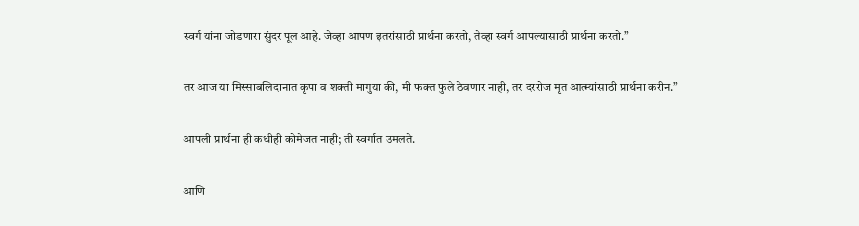स्वर्ग यांना जोडणारा सुंदर पूल आहे. जेव्हा आपण इतरांसाठी प्रार्थना करतो, तेव्हा स्वर्ग आपल्यासाठी प्रार्थना करतो.”

तर आज या मिस्साबलिदानात कृपा व शक्ती मागुया की, मी फक्त फुले ठेवणार नाही, तर दररोज मृत आत्म्यांसाठी प्रार्थना करीन.”

आपली प्रार्थना ही कधीही कोमेजत नाही; ती स्वर्गात उमलते.

आणि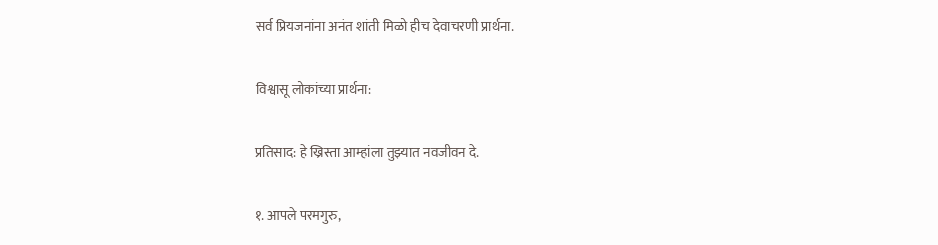सर्व प्रियजनांना अनंत शांती मिळो हीच देवाचरणी प्रार्थना.

विश्वासू लोकांच्या प्रार्थना:

प्रतिसाद: हे ख्रिस्ता आम्हांला तुझ्यात नवजीवन दे.

१. आपले परमगुरु,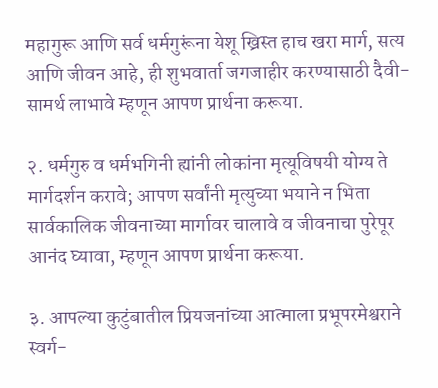महागुरू आणि सर्व धर्मगुरूंना येशू ख्रिस्त हाच खरा मार्ग, सत्य आणि जीवन आहे, ही शुभवार्ता जगजाहीर करण्यासाठी दैवी-सामर्थ लाभावे म्हणून आपण प्रार्थना करूया.

२. धर्मगुरु व धर्मभगिनी ह्यांनी लोकांना मृत्यूविषयी योग्य ते मार्गदर्शन करावे; आपण सर्वांनी मृत्युच्या भयाने न भिता सार्वकालिक जीवनाच्या मार्गावर चालावे व जीवनाचा पुरेपूर आनंद घ्यावा, म्हणून आपण प्रार्थना करूया.

३. आपल्या कुटुंबातील प्रियजनांच्या आत्माला प्रभूपरमेश्वराने स्वर्ग-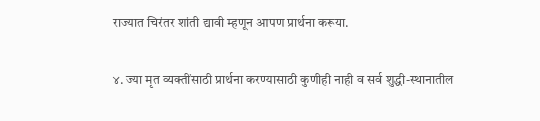राज्यात चिरंतर शांती द्यावी म्हणून आपण प्रार्थना करूया.

४. ज्या मृत व्यक्तींसाठी प्रार्थना करण्यासाठी कुणीही नाही व सर्व शुद्धी-स्थानातील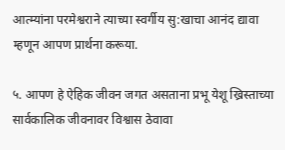आत्म्यांना परमेश्वराने त्याच्या स्वर्गीय सु:खाचा आनंद द्यावा म्हणून आपण प्रार्थना करूया.

५. आपण हे ऐहिक जीवन जगत असताना प्रभू येशू ख्रिस्ताच्या सार्वकालिक जीवनावर विश्वास ठेवावा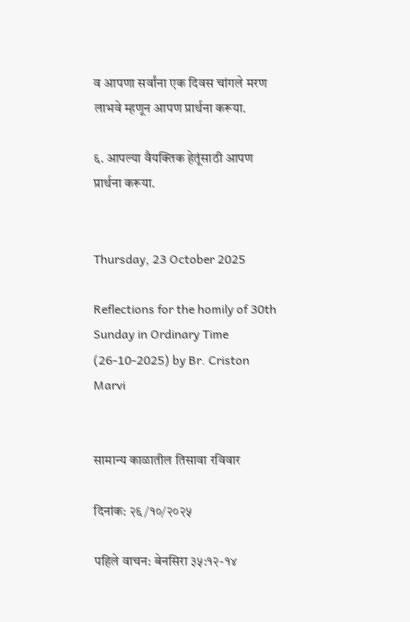व आपणा सर्वांना एक दिवस चांगले मरण लाभवे म्हणून आपण प्रार्थना करूया.

६. आपल्या वैयक्तिक हेतूंसाठी आपण प्रार्थना करूया.


Thursday, 23 October 2025

Reflections for the homily of 30th Sunday in Ordinary Time (26-10-2025) by Br. Criston Marvi


सामान्य काळातील तिसावा रविवार

दिनांक: २६/१०/२०२५

पहिले वाचन: बेनसिरा ३५:१२-१४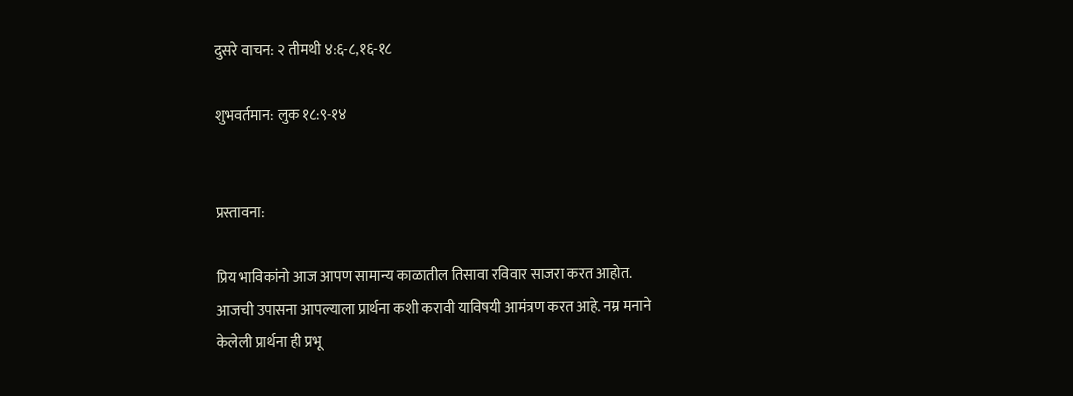दुसरे वाचन: २ तीमथी ४:६-८,१६-१८

शुभवर्तमान: लुक १८:९-१४


प्रस्तावना:

प्रिय भाविकांनो आज आपण सामान्य काळातील तिसावा रविवार साजरा करत आहोत. आजची उपासना आपल्याला प्रार्थना कशी करावी याविषयी आमंत्रण करत आहे. नम्र मनाने केलेली प्रार्थना ही प्रभू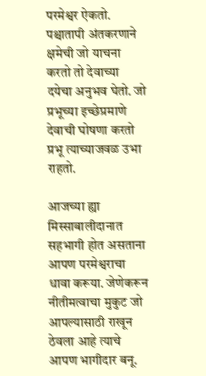परमेश्वर ऐकतो. पश्चातापी अंतकरणाने क्षमेची जो याचना करतो तो देवाच्या दयेचा अनुभव घेतो. जो प्रभूच्या इच्छेप्रमाणे देवाची घोषणा करतो प्रभू त्याच्याजवळ उभा राहतो.

आजच्या ह्या मिस्साबालीदानात सहभागी होत असताना आपण परमेश्वराचा धावा करूया. जेणेकरून नीतीमत्वाचा मुकुट जो आपल्यासाठी राखून ठेवला आहे त्याचे आपण भागीदार बनू.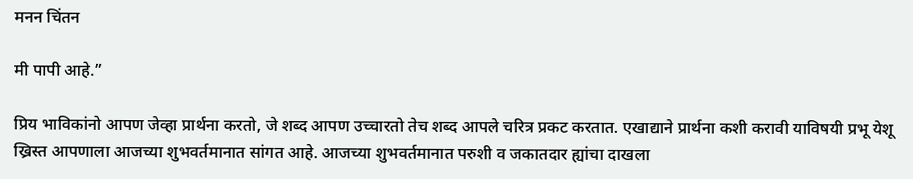मनन चिंतन

मी पापी आहे.”

प्रिय भाविकांनो आपण जेव्हा प्रार्थना करतो, जे शब्द आपण उच्चारतो तेच शब्द आपले चरित्र प्रकट करतात. एखाद्याने प्रार्थना कशी करावी याविषयी प्रभू येशू ख्रिस्त आपणाला आजच्या शुभवर्तमानात सांगत आहे. आजच्या शुभवर्तमानात परुशी व जकातदार ह्यांचा दाखला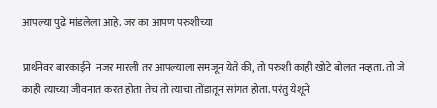आपल्या पुढे मांडलेला आहे. जर का आपण परुशीच्या

प्रार्थनेवर बारकाईने  नजर मारली तर आपल्याला समजून येते की, तो परुशी काही खोटे बोलत नव्हता. तो जे काही त्याच्या जीवनात करत होता तेच तो त्याचा तोंडातून सांगत होता. परंतु येशूने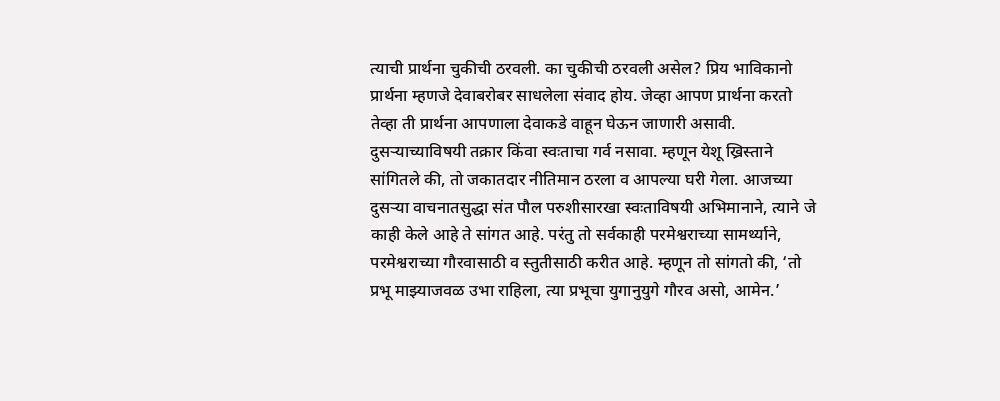त्याची प्रार्थना चुकीची ठरवली. का चुकीची ठरवली असेल? प्रिय भाविकानो प्रार्थना म्हणजे देवाबरोबर साधलेला संवाद होय. जेव्हा आपण प्रार्थना करतो तेव्हा ती प्रार्थना आपणाला देवाकडे वाहून घेऊन जाणारी असावी. दुसऱ्याच्याविषयी तक्रार किंवा स्वःताचा गर्व नसावा. म्हणून येशू ख्रिस्ताने सांगितले की, तो जकातदार नीतिमान ठरला व आपल्या घरी गेला. आजच्या दुसऱ्या वाचनातसुद्धा संत पौल परुशीसारखा स्वःताविषयी अभिमानाने, त्याने जे काही केले आहे ते सांगत आहे. परंतु तो सर्वकाही परमेश्वराच्या सामर्थ्याने, परमेश्वराच्या गौरवासाठी व स्तुतीसाठी करीत आहे. म्हणून तो सांगतो की, ‘तो प्रभू माझ्याजवळ उभा राहिला, त्या प्रभूचा युगानुयुगे गौरव असो, आमेन.’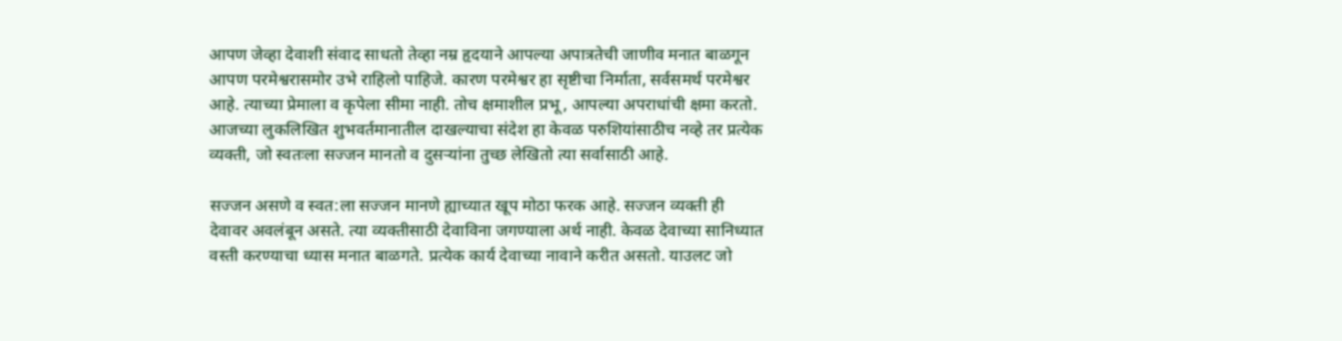आपण जेव्हा देवाशी संवाद साधतो तेव्हा नम्र हृदयाने आपल्या अपात्रतेची जाणीव मनात बाळगून आपण परमेश्वरासमोर उभे राहिलो पाहिजे. कारण परमेश्वर हा सृष्टीचा निर्माता, सर्वसमर्थ परमेश्वर आहे. त्याच्या प्रेमाला व कृपेला सीमा नाही. तोच क्षमाशील प्रभू, आपल्या अपराधांची क्षमा करतो. आजच्या लुकलिखित शुभवर्तमानातील दाखल्याचा संदेश हा केवळ परुशियांसाठीच नव्हे तर प्रत्येक व्यक्ती, जो स्वतःला सज्जन मानतो व दुसऱ्यांना तुच्छ लेखितो त्या सर्वासाठी आहे.

सज्जन असणे व स्वत:ला सज्जन मानणे ह्याच्यात खूप मोठा फरक आहे. सज्जन व्यक्ती ही देवावर अवलंबून असते. त्या व्यक्तीसाठी देवाविना जगण्याला अर्थ नाही. केवळ देवाच्या सानिध्यात वस्ती करण्याचा ध्यास मनात बाळगते. प्रत्येक कार्य देवाच्या नावाने करीत असतो. याउलट जो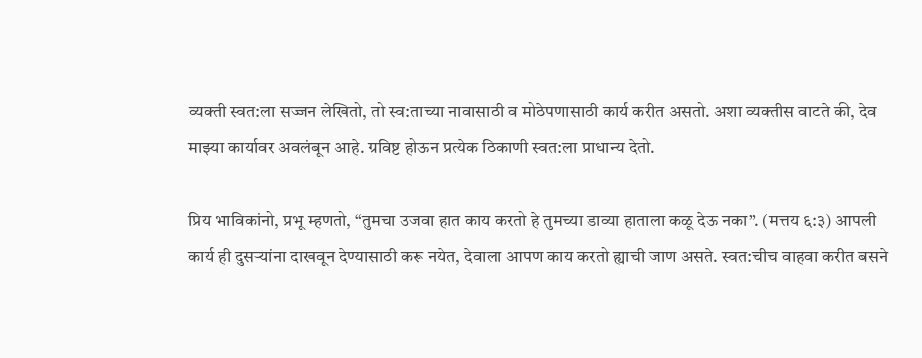व्यक्ती स्वत:ला सज्जन लेखितो, तो स्व:ताच्या नावासाठी व मोठेपणासाठी कार्य करीत असतो. अशा व्यक्तीस वाटते की, देव माझ्या कार्यावर अवलंबून आहे. ग्रविष्ट होऊन प्रत्येक ठिकाणी स्वत:ला प्राधान्य देतो.

प्रिय भाविकांनो, प्रभू म्हणतो, “तुमचा उजवा हात काय करतो हे तुमच्या डाव्या हाताला कळू देऊ नका”. (मत्तय ६:३) आपली कार्य ही दुसऱ्यांना दाखवून देण्यासाठी करू नयेत, देवाला आपण काय करतो ह्याची जाण असते. स्वत:चीच वाहवा करीत बसने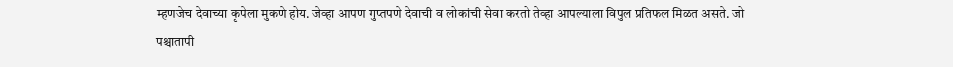म्हणजेच देवाच्या कृपेला मुकणे होय. जेव्हा आपण गुप्तपणे देवाची व लोकांची सेवा करतो तेव्हा आपल्याला विपुल प्रतिफल मिळत असते. जो पश्चातापी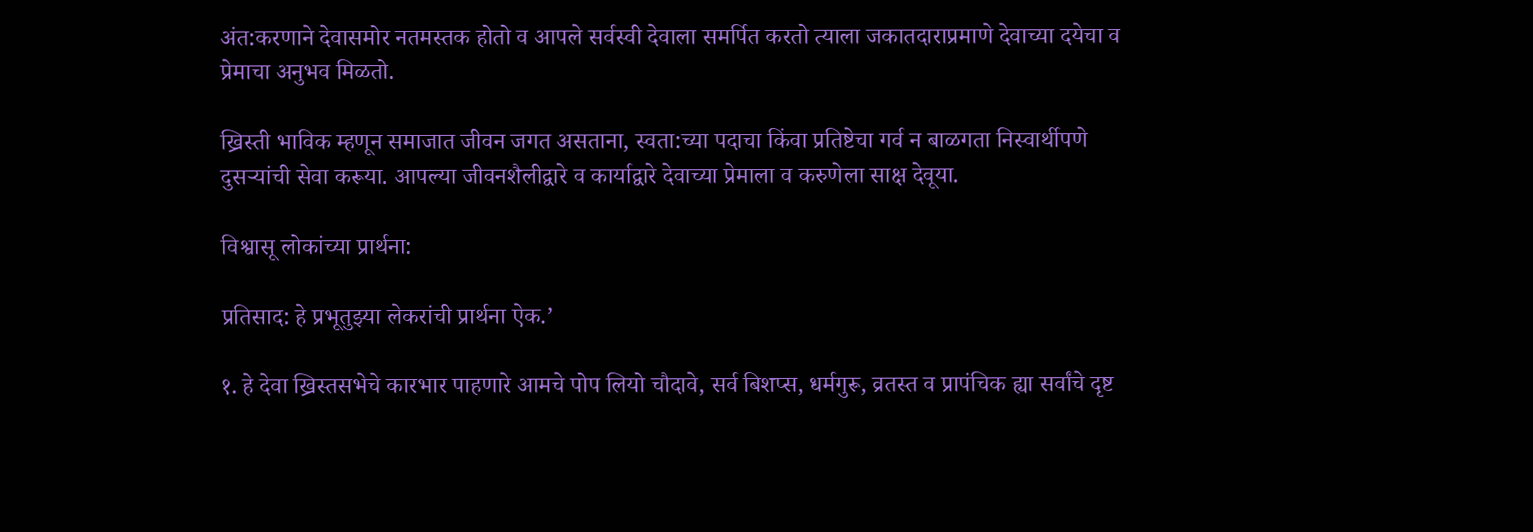अंत:करणाने देवासमोर नतमस्तक होतो व आपले सर्वस्वी देवाला समर्पित करतो त्याला जकातदाराप्रमाणे देवाच्या दयेचा व प्रेमाचा अनुभव मिळतो.

ख्रिस्ती भाविक म्हणून समाजात जीवन जगत असताना, स्वता:च्या पदाचा किंवा प्रतिष्टेचा गर्व न बाळगता निस्वार्थीपणे दुसऱ्यांची सेवा करूया. आपल्या जीवनशैलीद्वारे व कार्याद्वारे देवाच्या प्रेमाला व करुणेला साक्ष देवूया.

विश्वासू लोकांच्या प्रार्थना:

प्रतिसाद: हे प्रभूतुझ्या लेकरांची प्रार्थना ऐक.’

१. हे देवा ख्रिस्तसभेचे कारभार पाहणारे आमचे पोप लियो चौदावे, सर्व बिशप्स, धर्मगुरू, व्रतस्त व प्रापंचिक ह्या सर्वांचे दृष्ट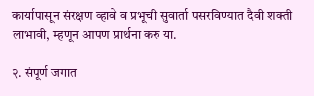कार्यापासून संरक्षण व्हावे व प्रभूची सुवार्ता पसरविण्यात दैवी शक्ती लाभावी, म्हणून आपण प्रार्थना करु या.

२. संपूर्ण जगात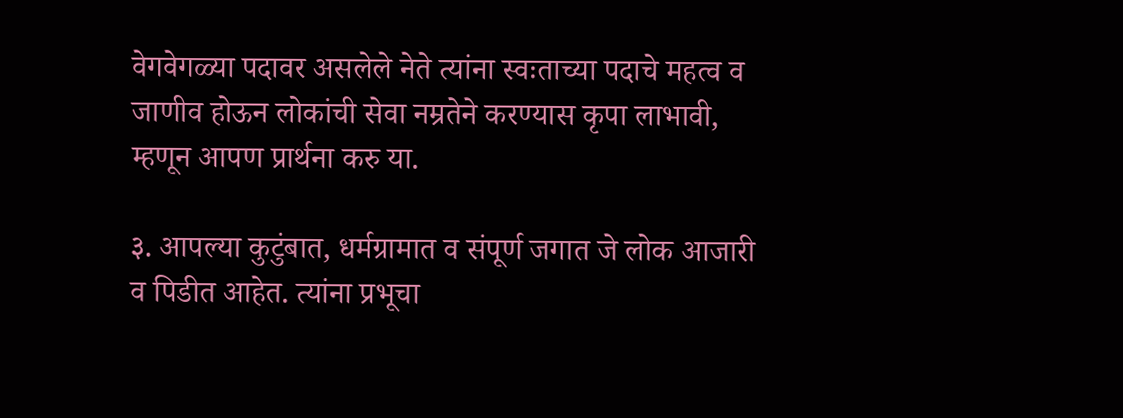वेगवेगळ्या पदावर असलेले नेते त्यांना स्वःताच्या पदाचे महत्व व जाणीव होऊन लोकांची सेवा नम्रतेने करण्यास कृपा लाभावी, म्हणून आपण प्रार्थना करु या.

३. आपल्या कुटुंबात, धर्मग्रामात व संपूर्ण जगात जे लोक आजारी व पिडीत आहेत. त्यांना प्रभूचा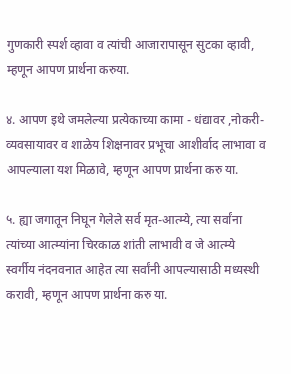गुणकारी स्पर्श व्हावा व त्यांची आजारापासून सुटका व्हावी, म्हणून आपण प्रार्थना करुया.

४. आपण इथे जमलेल्या प्रत्येकाच्या कामा - धंद्यावर ,नोकरी-व्यवसायावर व शाळेय शिक्षनावर प्रभूचा आशीर्वाद लाभावा व आपल्याला यश मिळावे, म्हणून आपण प्रार्थना करु या.

५. ह्या जगातून निघून गेलेले सर्व मृत-आत्म्ये, त्या सर्वांना त्यांच्या आत्म्यांना चिरकाळ शांती लाभावी व जे आत्म्ये स्वर्गीय नंदनवनात आहेत त्या सर्वांनी आपल्यासाठी मध्यस्थी करावी, म्हणून आपण प्रार्थना करु या.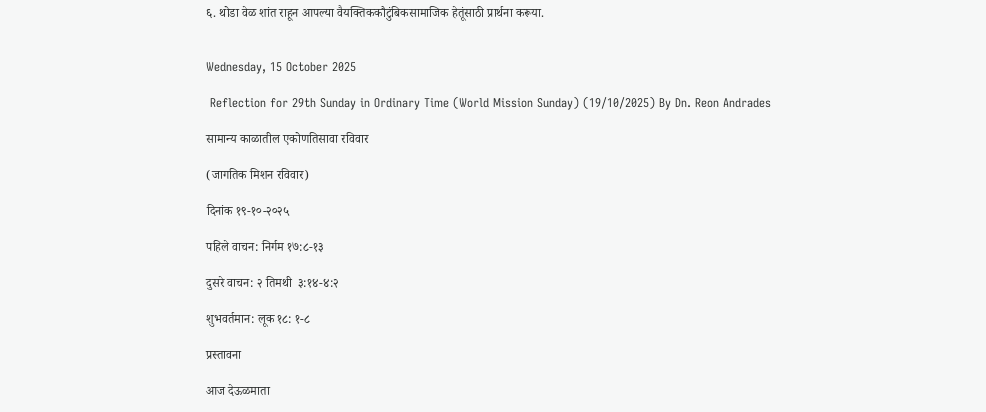६. थोडा वेळ शांत राहून आपल्या वैयक्तिककौटुंबिकसामाजिक हेतूंसाठी प्रार्थना करूया.


Wednesday, 15 October 2025

 Reflection for 29th Sunday in Ordinary Time (World Mission Sunday) (19/10/2025) By Dn. Reon Andrades

सामान्य काळातील एकोणतिसावा रविवार

(जागतिक मिशन रविवार)

दिनांक १९-१०-२०२५

पहिले वाचन: निर्गम १७:८-१३

दुसरे वाचन: २ तिमथी  ३:१४-४:२

शुभवर्तमान: लूक १८: १-८

प्रस्तावना

आज देऊळमाता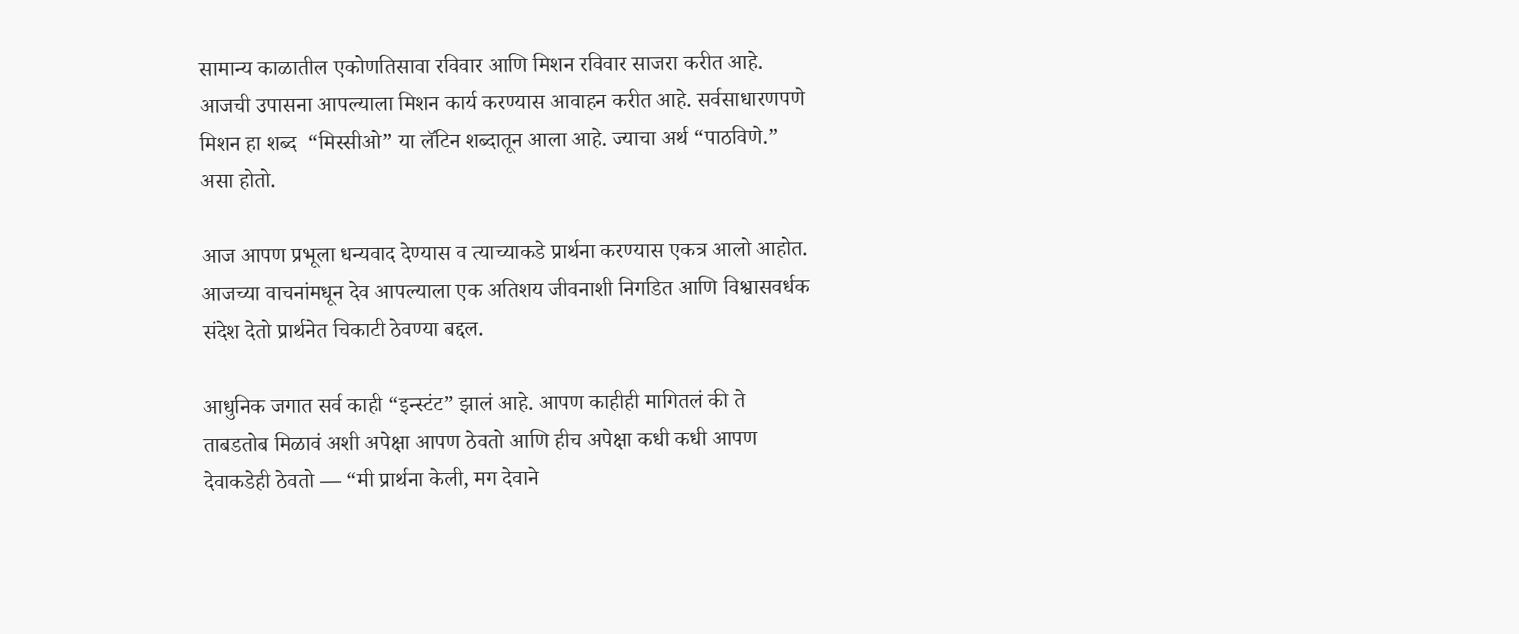सामान्य काळातील एकोणतिसावा रविवार आणि मिशन रविवार साजरा करीत आहे. आजची उपासना आपल्याला मिशन कार्य करण्यास आवाहन करीत आहे. सर्वसाधारणपणे मिशन हा शब्द  “मिस्सीओ” या लॅटिन शब्दातून आला आहे. ज्याचा अर्थ “पाठविणे.” असा होतो.

आज आपण प्रभूला धन्यवाद देण्यास व त्याच्याकडे प्रार्थना करण्यास एकत्र आलो आहोत. आजच्या वाचनांमधून देव आपल्याला एक अतिशय जीवनाशी निगडित आणि विश्वासवर्धक संदेश देतो प्रार्थनेत चिकाटी ठेवण्या बद्दल.

आधुनिक जगात सर्व काही “इन्स्टंट” झालं आहे. आपण काहीही मागितलं की ते ताबडतोब मिळावं अशी अपेक्षा आपण ठेवतो आणि हीच अपेक्षा कधी कधी आपण देवाकडेही ठेवतो — “मी प्रार्थना केली, मग देवाने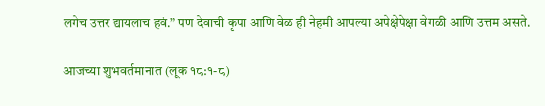लगेच उत्तर द्यायलाच हवं.” पण देवाची कृपा आणि वेळ ही नेहमी आपल्या अपेक्षेपेक्षा वेगळी आणि उत्तम असते.

आजच्या शुभवर्तमानात (लूक १८:१-८)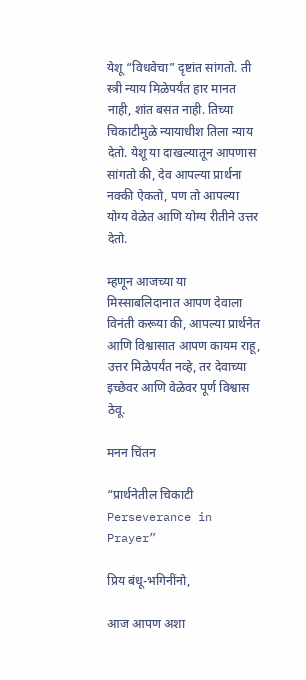येशू “विधवेचा” दृष्टांत सांगतो. ती स्त्री न्याय मिळेपर्यंत हार मानत नाही, शांत बसत नाही. तिच्या चिकाटीमुळे न्यायाधीश तिला न्याय देतो. येशू या दाखल्यातून आपणास सांगतो की, देव आपल्या प्रार्थना नक्की ऐकतो, पण तो आपल्या योग्य वेळेत आणि योग्य रीतीने उत्तर देतो.

म्हणून आजच्या या मिस्साबलिदानात आपण देवाला विनंती करूया की, आपल्या प्रार्थनेत आणि विश्वासात आपण कायम राहू, उत्तर मिळेपर्यंत नव्हे, तर देवाच्या इच्छेवर आणि वेळेवर पूर्ण विश्वास ठेवू.

मनन चिंतन

“प्रार्थनेतील चिकाटी  Perseverance in Prayer”

प्रिय बंधू-भगिनींनो,

आज आपण अशा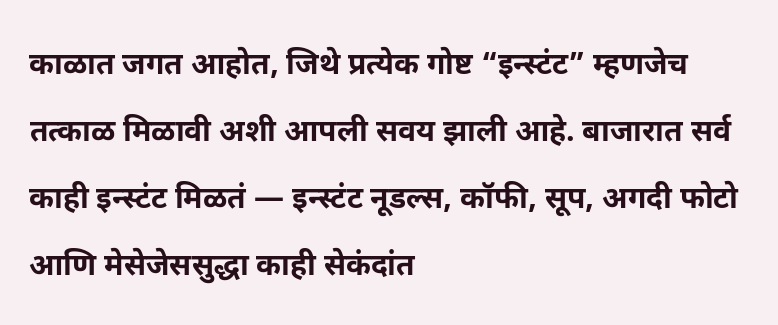काळात जगत आहोत, जिथे प्रत्येक गोष्ट “इन्स्टंट” म्हणजेच तत्काळ मिळावी अशी आपली सवय झाली आहे. बाजारात सर्व काही इन्स्टंट मिळतं — इन्स्टंट नूडल्स, कॉफी, सूप, अगदी फोटो आणि मेसेजेससुद्धा काही सेकंदांत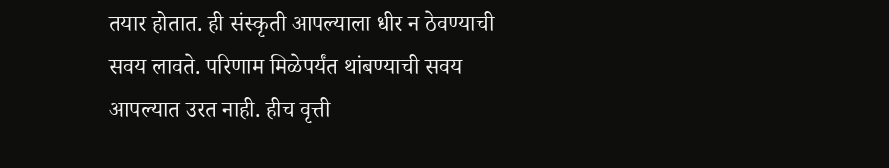तयार होतात. ही संस्कृती आपल्याला धीर न ठेवण्याची सवय लावते. परिणाम मिळेपर्यंत थांबण्याची सवय आपल्यात उरत नाही. हीच वृत्ती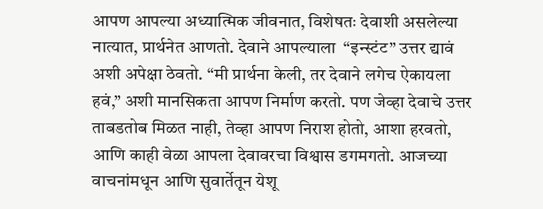आपण आपल्या अध्यात्मिक जीवनात, विशेषतः देवाशी असलेल्या नात्यात, प्रार्थनेत आणतो. देवाने आपल्याला  “इन्स्टंट” उत्तर द्यावं अशी अपेक्षा ठेवतो. “मी प्रार्थना केली, तर देवाने लगेच ऐकायला हवं,” अशी मानसिकता आपण निर्माण करतो. पण जेव्हा देवाचे उत्तर ताबडतोब मिळत नाही, तेव्हा आपण निराश होतो, आशा हरवतो, आणि काही वेळा आपला देवावरचा विश्वास डगमगतो. आजच्या वाचनांमधून आणि सुवार्तेतून येशू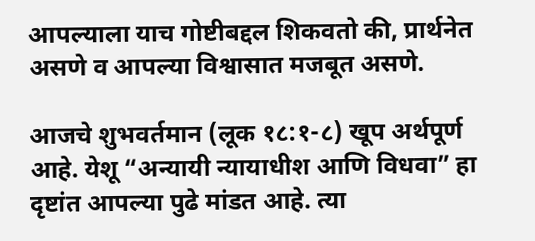आपल्याला याच गोष्टीबद्दल शिकवतो की, प्रार्थनेत असणे व आपल्या विश्वासात मजबूत असणे.

आजचे शुभवर्तमान (लूक १८:१-८) खूप अर्थपूर्ण आहे. येशू “अन्यायी न्यायाधीश आणि विधवा” हा  दृष्टांत आपल्या पुढे मांडत आहे. त्या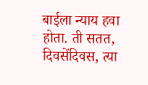बाईला न्याय हवा होता. ती सतत, दिवसेंदिवस, त्या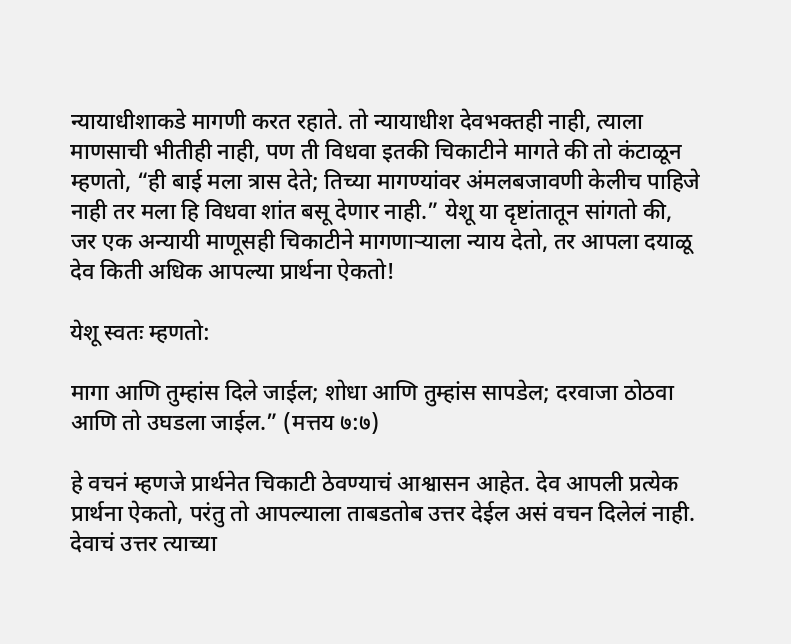न्यायाधीशाकडे मागणी करत रहाते. तो न्यायाधीश देवभक्तही नाही, त्याला माणसाची भीतीही नाही, पण ती विधवा इतकी चिकाटीने मागते की तो कंटाळून म्हणतो, “ही बाई मला त्रास देते; तिच्या मागण्यांवर अंमलबजावणी केलीच पाहिजे नाही तर मला हि विधवा शांत बसू देणार नाही.” येशू या दृष्टांतातून सांगतो की, जर एक अन्यायी माणूसही चिकाटीने मागणाऱ्याला न्याय देतो, तर आपला दयाळू देव किती अधिक आपल्या प्रार्थना ऐकतो!

येशू स्वतः म्हणतो:

मागा आणि तुम्हांस दिले जाईल; शोधा आणि तुम्हांस सापडेल; दरवाजा ठोठवा आणि तो उघडला जाईल.” (मत्तय ७:७)

हे वचनं म्हणजे प्रार्थनेत चिकाटी ठेवण्याचं आश्वासन आहेत. देव आपली प्रत्येक प्रार्थना ऐकतो, परंतु तो आपल्याला ताबडतोब उत्तर देईल असं वचन दिलेलं नाही. देवाचं उत्तर त्याच्या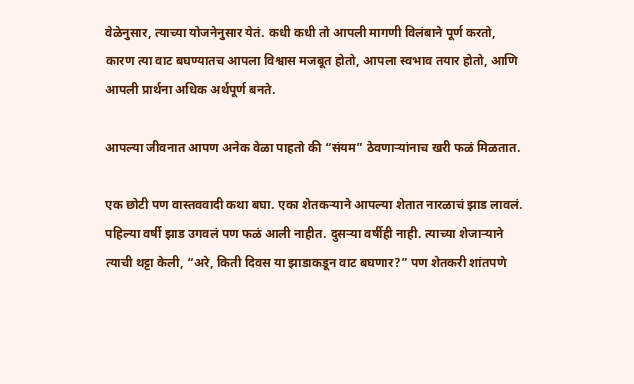वेळेनुसार, त्याच्या योजनेनुसार येतं. कधी कधी तो आपली मागणी विलंबाने पूर्ण करतो, कारण त्या वाट बघण्यातच आपला विश्वास मजबूत होतो, आपला स्वभाव तयार होतो, आणि आपली प्रार्थना अधिक अर्थपूर्ण बनते.

आपल्या जीवनात आपण अनेक वेळा पाहतो की “संयम” ठेवणाऱ्यांनाच खरी फळं मिळतात.

एक छोटी पण वास्तववादी कथा बघा. एका शेतकऱ्याने आपल्या शेतात नारळाचं झाड लावलं. पहिल्या वर्षी झाड उगवलं पण फळं आली नाहीत. दुसऱ्या वर्षीही नाही. त्याच्या शेजाऱ्याने त्याची थट्टा केली, “अरे, किती दिवस या झाडाकडून वाट बघणार?” पण शेतकरी शांतपणे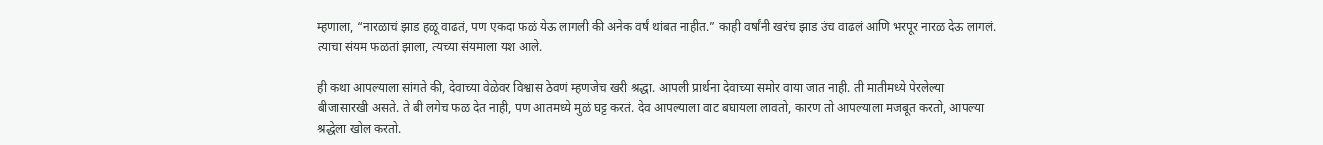म्हणाला, “नारळाचं झाड हळू वाढतं, पण एकदा फळं येऊ लागली की अनेक वर्षं थांबत नाहीत.” काही वर्षांनी खरंच झाड उंच वाढलं आणि भरपूर नारळ देऊ लागलं. त्याचा संयम फळतां झाला, त्यच्या संयमाला यश आले.

ही कथा आपल्याला सांगते की, देवाच्या वेळेवर विश्वास ठेवणं म्हणजेच खरी श्रद्धा. आपली प्रार्थना देवाच्या समोर वाया जात नाही. ती मातीमध्ये पेरलेल्या बीजासारखी असते. ते बी लगेच फळ देत नाही, पण आतमध्ये मुळं घट्ट करतं. देव आपल्याला वाट बघायला लावतो, कारण तो आपल्याला मजबूत करतो, आपल्या श्रद्धेला खोल करतो.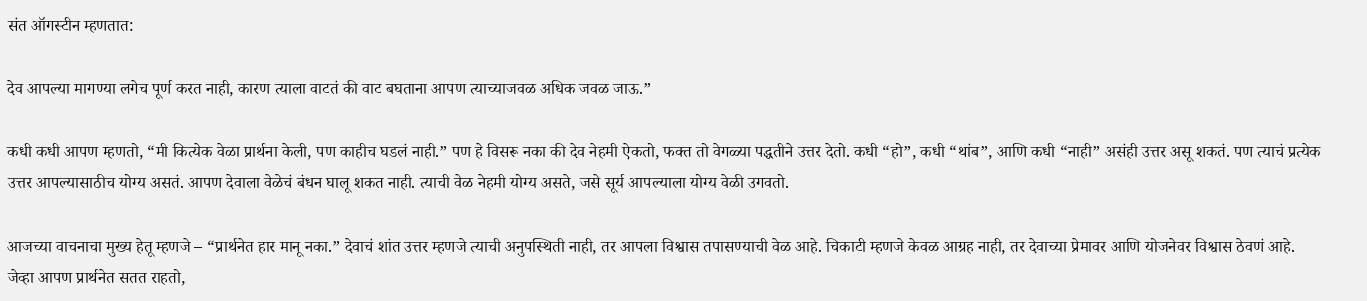संत ऑगस्टीन म्हणतात:

देव आपल्या मागण्या लगेच पूर्ण करत नाही, कारण त्याला वाटतं की वाट बघताना आपण त्याच्याजवळ अधिक जवळ जाऊ.”

कधी कधी आपण म्हणतो, “मी कित्येक वेळा प्रार्थना केली, पण काहीच घडलं नाही.” पण हे विसरू नका की देव नेहमी ऐकतो, फक्त तो वेगळ्या पद्धतीने उत्तर देतो. कधी “हो”, कधी “थांब”, आणि कधी “नाही” असंही उत्तर असू शकतं. पण त्याचं प्रत्येक उत्तर आपल्यासाठीच योग्य असतं. आपण देवाला वेळेचं बंधन घालू शकत नाही. त्याची वेळ नेहमी योग्य असते, जसे सूर्य आपल्याला योग्य वेळी उगवतो.

आजच्या वाचनाचा मुख्य हेतू म्हणजे – “प्रार्थनेत हार मानू नका.” देवाचं शांत उत्तर म्हणजे त्याची अनुपस्थिती नाही, तर आपला विश्वास तपासण्याची वेळ आहे. चिकाटी म्हणजे केवळ आग्रह नाही, तर देवाच्या प्रेमावर आणि योजनेवर विश्वास ठेवणं आहे. जेव्हा आपण प्रार्थनेत सतत राहतो,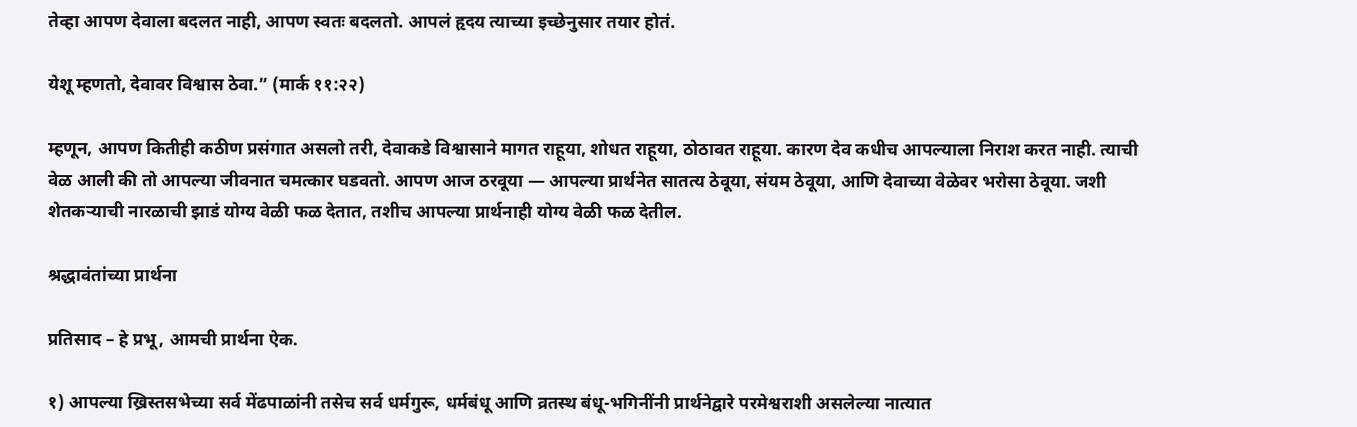तेव्हा आपण देवाला बदलत नाही, आपण स्वतः बदलतो. आपलं हृदय त्याच्या इच्छेनुसार तयार होतं.

येशू म्हणतो, देवावर विश्वास ठेवा.” (मार्क ११:२२)

म्हणून, आपण कितीही कठीण प्रसंगात असलो तरी, देवाकडे विश्वासाने मागत राहूया, शोधत राहूया, ठोठावत राहूया. कारण देव कधीच आपल्याला निराश करत नाही. त्याची वेळ आली की तो आपल्या जीवनात चमत्कार घडवतो. आपण आज ठरवूया — आपल्या प्रार्थनेत सातत्य ठेवूया, संयम ठेवूया, आणि देवाच्या वेळेवर भरोसा ठेवूया. जशी शेतकऱ्याची नारळाची झाडं योग्य वेळी फळ देतात, तशीच आपल्या प्रार्थनाही योग्य वेळी फळ देतील.

श्रद्धावंतांच्या प्रार्थना

प्रतिसाद – हे प्रभू, आमची प्रार्थना ऐक.

१) आपल्या ख्रिस्तसभेच्या सर्व मेंढपाळांनी तसेच सर्व धर्मगुरू, धर्मबंधू आणि व्रतस्थ बंधू-भगिनींनी प्रार्थनेद्वारे परमेश्वराशी असलेल्या नात्यात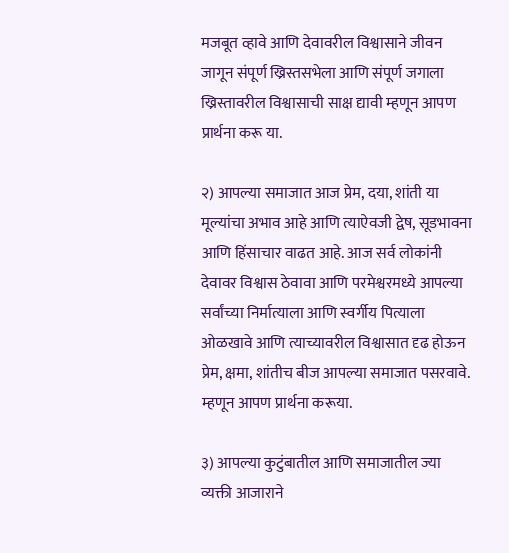मजबूत व्हावे आणि देवावरील विश्वासाने जीवन जागून संपूर्ण ख्रिस्तसभेला आणि संपूर्ण जगाला ख्रिस्तावरील विश्वासाची साक्ष द्यावी म्हणून आपण प्रार्थना करू या.

२) आपल्या समाजात आज प्रेम, दया, शांती या मूल्यांचा अभाव आहे आणि त्याऐवजी द्वेष, सूडभावना आणि हिंसाचार वाढत आहे. आज सर्व लोकांनी देवावर विश्वास ठेवावा आणि परमेश्वरमध्ये आपल्या सर्वांच्या निर्मात्याला आणि स्वर्गीय पित्याला ओळखावे आणि त्याच्यावरील विश्वासात दृढ होऊन प्रेम, क्षमा, शांतीच बीज आपल्या समाजात पसरवावे. म्हणून आपण प्रार्थना करूया.

३) आपल्या कुटुंबातील आणि समाजातील ज्या व्यक्ती आजाराने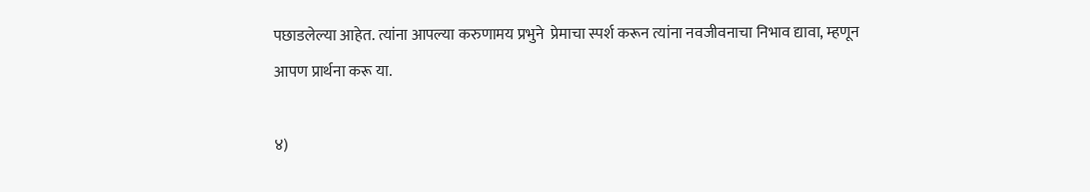पछाडलेल्या आहेत. त्यांना आपल्या करुणामय प्रभुने  प्रेमाचा स्पर्श करून त्यांना नवजीवनाचा निभाव द्यावा, म्हणून आपण प्रार्थना करू या.

४)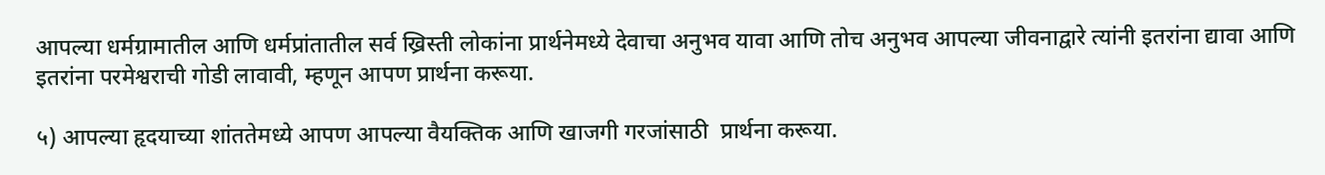आपल्या धर्मग्रामातील आणि धर्मप्रांतातील सर्व ख्रिस्ती लोकांना प्रार्थनेमध्ये देवाचा अनुभव यावा आणि तोच अनुभव आपल्या जीवनाद्वारे त्यांनी इतरांना द्यावा आणि इतरांना परमेश्वराची गोडी लावावी, म्हणून आपण प्रार्थना करूया.

५) आपल्या हृदयाच्या शांततेमध्ये आपण आपल्या वैयक्तिक आणि खाजगी गरजांसाठी  प्रार्थना करूया.